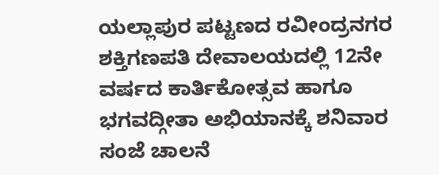ಯಲ್ಲಾಪುರ ಪಟ್ಟಣದ ರವೀಂದ್ರನಗರ ಶಕ್ತಿಗಣಪತಿ ದೇವಾಲಯದಲ್ಲಿ 12ನೇ ವರ್ಷದ ಕಾರ್ತಿಕೋತ್ಸವ ಹಾಗೂ ಭಗವದ್ಗೀತಾ ಅಭಿಯಾನಕ್ಕೆ ಶನಿವಾರ ಸಂಜೆ ಚಾಲನೆ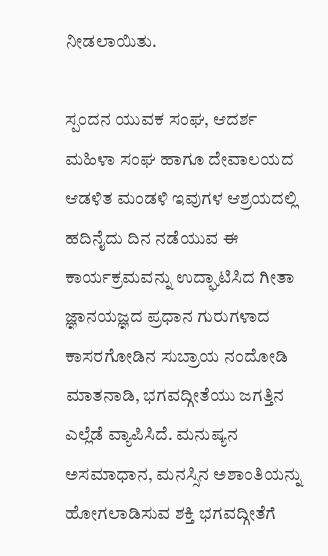ನೀಡಲಾಯಿತು.

ಸ್ಪಂದನ ಯುವಕ ಸಂಘ, ಆದರ್ಶ ಮಹಿಳಾ ಸಂಘ ಹಾಗೂ ದೇವಾಲಯದ ಆಡಳಿತ ಮಂಡಳಿ ಇವುಗಳ ಆಶ್ರಯದಲ್ಲಿ ಹದಿನೈದು ದಿನ ನಡೆಯುವ ಈ ಕಾರ್ಯಕ್ರಮವನ್ನು ಉದ್ಘಾಟಿಸಿದ ಗೀತಾ ಜ್ಞಾನಯಜ್ಞದ ಪ್ರಧಾನ ಗುರುಗಳಾದ ಕಾಸರಗೋಡಿನ ಸುಬ್ರಾಯ ನಂದೋಡಿ ಮಾತನಾಡಿ, ಭಗವದ್ಗೀತೆಯು ಜಗತ್ತಿನ ಎಲ್ಲೆಡೆ ವ್ಯಾಪಿಸಿದೆ. ಮನುಷ್ಯನ ಅಸಮಾಧಾನ, ಮನಸ್ಸಿನ ಅಶಾಂತಿಯನ್ನು ಹೋಗಲಾಡಿಸುವ ಶಕ್ತಿ ಭಗವದ್ಗೀತೆಗೆ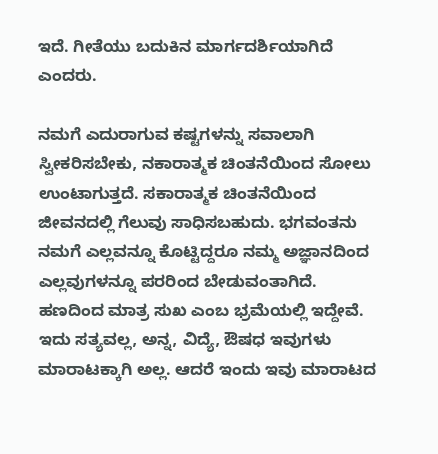ಇದೆ. ಗೀತೆಯು ಬದುಕಿನ ಮಾರ್ಗದರ್ಶಿಯಾಗಿದೆ ಎಂದರು.

ನಮಗೆ ಎದುರಾಗುವ ಕಷ್ಟಗಳನ್ನು ಸವಾಲಾಗಿ ಸ್ವೀಕರಿಸಬೇಕು, ನಕಾರಾತ್ಮಕ ಚಿಂತನೆಯಿಂದ ಸೋಲು ಉಂಟಾಗುತ್ತದೆ. ಸಕಾರಾತ್ಮಕ ಚಿಂತನೆಯಿಂದ ಜೀವನದಲ್ಲಿ ಗೆಲುವು ಸಾಧಿಸಬಹುದು. ಭಗವಂತನು ನಮಗೆ ಎಲ್ಲವನ್ನೂ ಕೊಟ್ಟಿದ್ದರೂ ನಮ್ಮ ಅಜ್ಞಾನದಿಂದ ಎಲ್ಲವುಗಳನ್ನೂ ಪರರಿಂದ ಬೇಡುವಂತಾಗಿದೆ. ಹಣದಿಂದ ಮಾತ್ರ ಸುಖ ಎಂಬ ಭ್ರಮೆಯಲ್ಲಿ ಇದ್ದೇವೆ. ಇದು ಸತ್ಯವಲ್ಲ, ಅನ್ನ, ವಿದ್ಯೆ, ಔಷಧ ಇವುಗಳು ಮಾರಾಟಕ್ಕಾಗಿ ಅಲ್ಲ. ಆದರೆ ಇಂದು ಇವು ಮಾರಾಟದ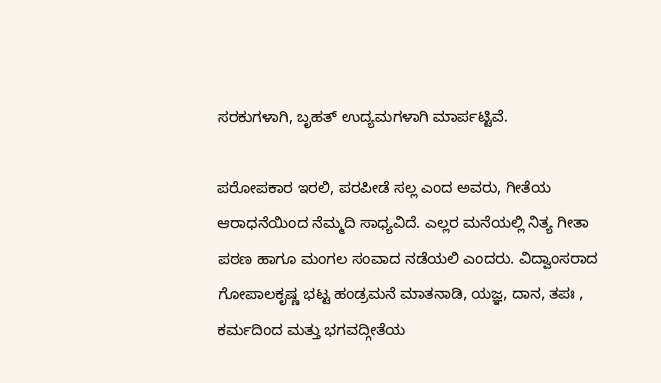ಸರಕುಗಳಾಗಿ, ಬೃಹತ್ ಉದ್ಯಮಗಳಾಗಿ ಮಾರ್ಪಟ್ಟಿವೆ.

ಪರೋಪಕಾರ ಇರಲಿ, ಪರಪೀಡೆ ಸಲ್ಲ ಎಂದ ಅವರು, ಗೀತೆಯ ಆರಾಧನೆಯಿಂದ ನೆಮ್ಮದಿ ಸಾಧ್ಯವಿದೆ. ಎಲ್ಲರ ಮನೆಯಲ್ಲಿ ನಿತ್ಯ ಗೀತಾ ಪಠಣ ಹಾಗೂ ಮಂಗಲ ಸಂವಾದ ನಡೆಯಲಿ ಎಂದರು. ವಿದ್ವಾಂಸರಾದ ಗೋಪಾಲಕೃಷ್ಣ ಭಟ್ಟ ಹಂಡ್ರಮನೆ ಮಾತನಾಡಿ, ಯಜ್ಞ, ದಾನ, ತಪಃ , ಕರ್ಮದಿಂದ ಮತ್ತು ಭಗವದ್ಗೀತೆಯ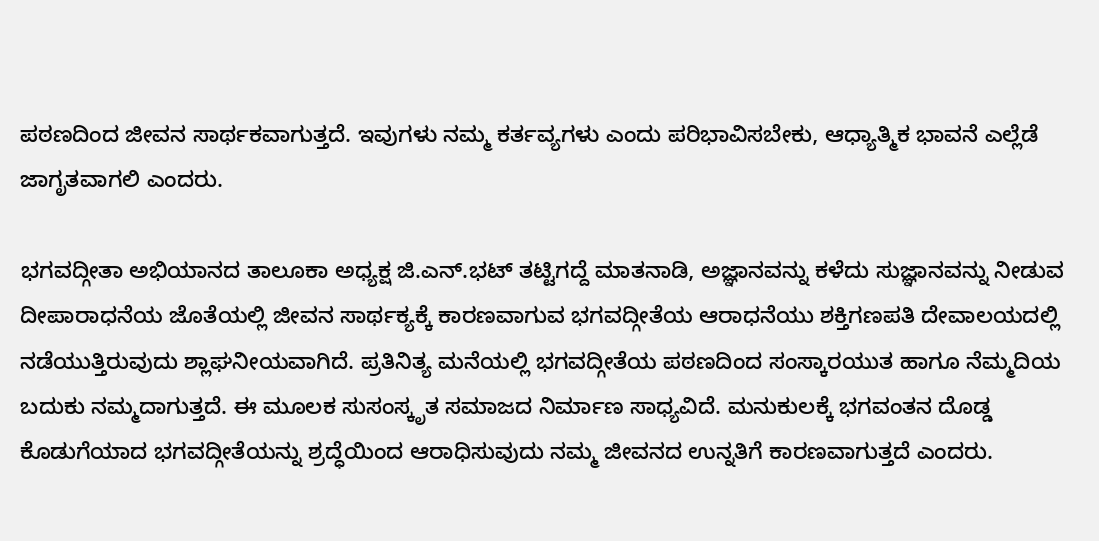ಪಠಣದಿಂದ ಜೀವನ ಸಾರ್ಥಕವಾಗುತ್ತದೆ. ಇವುಗಳು ನಮ್ಮ ಕರ್ತವ್ಯಗಳು ಎಂದು ಪರಿಭಾವಿಸಬೇಕು, ಆಧ್ಯಾತ್ಮಿಕ ಭಾವನೆ ಎಲ್ಲೆಡೆ ಜಾಗೃತವಾಗಲಿ ಎಂದರು.

ಭಗವದ್ಗೀತಾ ಅಭಿಯಾನದ ತಾಲೂಕಾ ಅಧ್ಯಕ್ಷ ಜಿ.ಎನ್.ಭಟ್ ತಟ್ಟಿಗದ್ದೆ ಮಾತನಾಡಿ, ಅಜ್ಞಾನವನ್ನು ಕಳೆದು ಸುಜ್ಞಾನವನ್ನು ನೀಡುವ ದೀಪಾರಾಧನೆಯ ಜೊತೆಯಲ್ಲಿ ಜೀವನ ಸಾರ್ಥಕ್ಯಕ್ಕೆ ಕಾರಣವಾಗುವ ಭಗವದ್ಗೀತೆಯ ಆರಾಧನೆಯು ಶಕ್ತಿಗಣಪತಿ ದೇವಾಲಯದಲ್ಲಿ ನಡೆಯುತ್ತಿರುವುದು ಶ್ಲಾಘನೀಯವಾಗಿದೆ. ಪ್ರತಿನಿತ್ಯ ಮನೆಯಲ್ಲಿ ಭಗವದ್ಗೀತೆಯ ಪಠಣದಿಂದ ಸಂಸ್ಕಾರಯುತ ಹಾಗೂ ನೆಮ್ಮದಿಯ ಬದುಕು ನಮ್ಮದಾಗುತ್ತದೆ. ಈ ಮೂಲಕ ಸುಸಂಸ್ಕೃತ ಸಮಾಜದ ನಿರ್ಮಾಣ ಸಾಧ್ಯವಿದೆ. ಮನುಕುಲಕ್ಕೆ ಭಗವಂತನ ದೊಡ್ಡ ಕೊಡುಗೆಯಾದ ಭಗವದ್ಗೀತೆಯನ್ನು ಶ್ರದ್ಧೆಯಿಂದ ಆರಾಧಿಸುವುದು ನಮ್ಮ ಜೀವನದ ಉನ್ನತಿಗೆ ಕಾರಣವಾಗುತ್ತದೆ ಎಂದರು.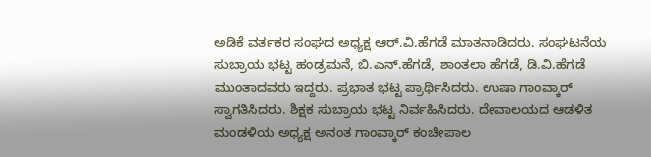ಅಡಿಕೆ ವರ್ತಕರ ಸಂಘದ ಅಧ್ಯಕ್ಷ ಆರ್.ವಿ.ಹೆಗಡೆ ಮಾತನಾಡಿದರು. ಸಂಘಟನೆಯ ಸುಬ್ರಾಯ ಭಟ್ಟ ಹಂಡ್ರಮನೆ, ಬಿ.ಎನ್.ಹೆಗಡೆ, ಶಾಂತಲಾ ಹೆಗಡೆ, ಡಿ.ವಿ.ಹೆಗಡೆ ಮುಂತಾದವರು ಇದ್ದರು. ಪ್ರಭಾತ ಭಟ್ಟ ಪ್ರಾರ್ಥಿಸಿದರು. ಉಷಾ ಗಾಂವ್ಕಾರ್ ಸ್ವಾಗತಿಸಿದರು. ಶಿಕ್ಷಕ ಸುಬ್ರಾಯ ಭಟ್ಟ ನಿರ್ವಹಿಸಿದರು. ದೇವಾಲಯದ ಆಡಳಿತ ಮಂಡಳಿಯ ಅಧ್ಯಕ್ಷ ಅನಂತ ಗಾಂವ್ಕಾರ್ ಕಂಚೀಪಾಲ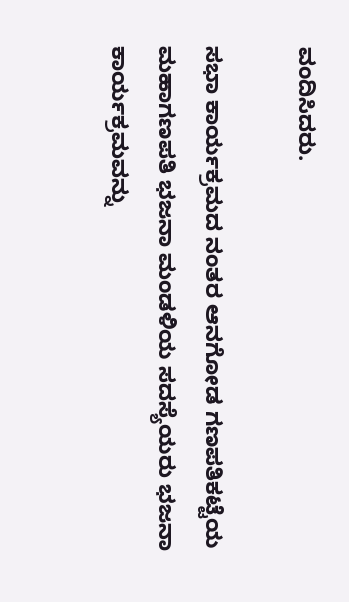ವಂದಿಸಿದರು.

ಸಭಾ ಕಾರ್ಯಕ್ರಮದ ನಂತರ ಆನಗೋಡ ಗಣಪತಿಕಟ್ಟೆಯ ಮಹಾಗಣಪತಿ ಭಜನಾ ಮಂಡಳಿಯ ಸದಸ್ಯೆಯರು ಭಜನಾ ಕಾರ್ಯಕ್ರಮವನ್ನು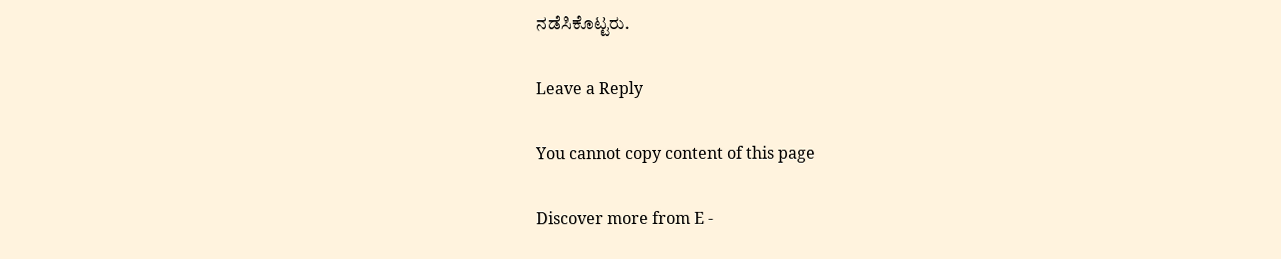ನಡೆಸಿಕೊಟ್ಟರು.

Leave a Reply

You cannot copy content of this page

Discover more from E -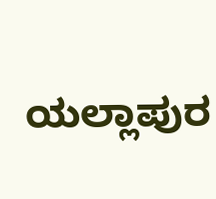ಯಲ್ಲಾಪುರ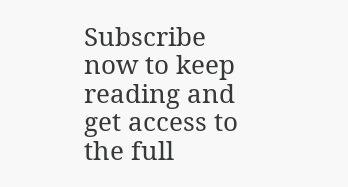Subscribe now to keep reading and get access to the full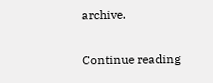archive.

Continue reading